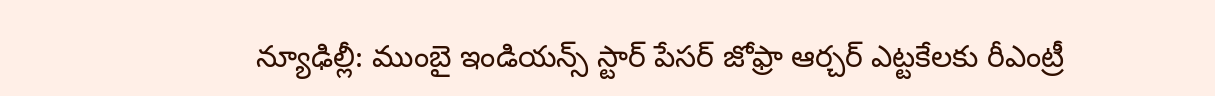న్యూఢిల్లీ: ముంబై ఇండియన్స్ స్టార్ పేసర్ జోఫ్రా ఆర్చర్ ఎట్టకేలకు రీఎంట్రీ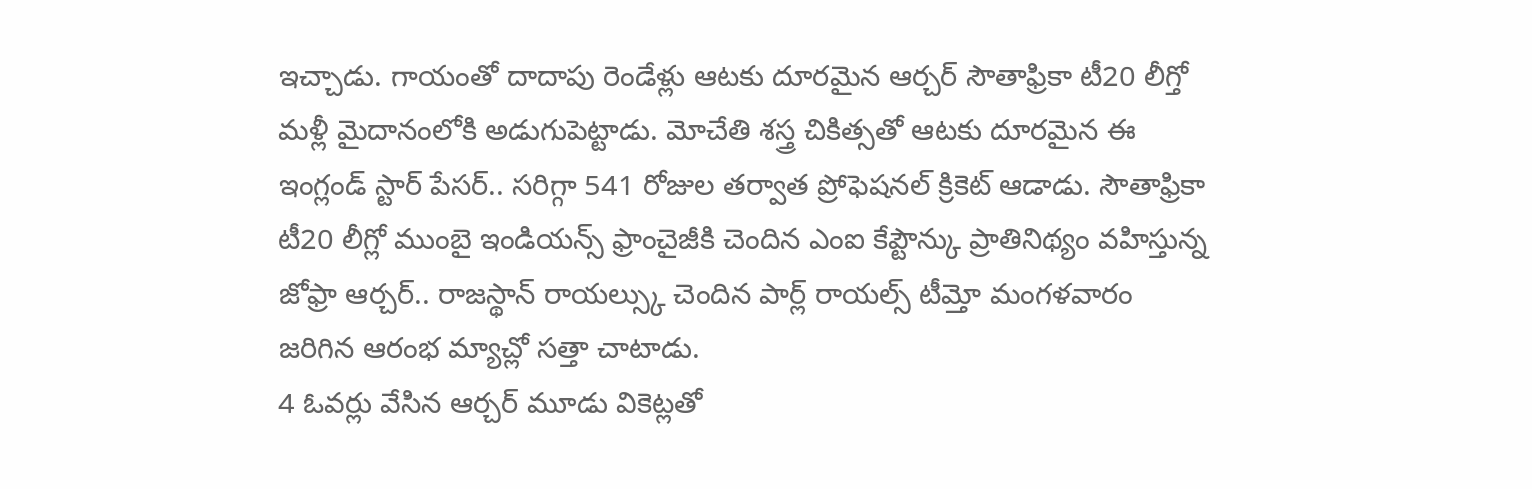ఇచ్చాడు. గాయంతో దాదాపు రెండేళ్లు ఆటకు దూరమైన ఆర్చర్ సౌతాఫ్రికా టీ20 లీగ్తో మళ్లీ మైదానంలోకి అడుగుపెట్టాడు. మోచేతి శస్త్ర చికిత్సతో ఆటకు దూరమైన ఈ ఇంగ్లండ్ స్టార్ పేసర్.. సరిగ్గా 541 రోజుల తర్వాత ప్రోఫెషనల్ క్రికెట్ ఆడాడు. సౌతాఫ్రికా టీ20 లీగ్లో ముంబై ఇండియన్స్ ఫ్రాంచైజీకి చెందిన ఎంఐ కేప్టౌన్కు ప్రాతినిథ్యం వహిస్తున్న జోఫ్రా ఆర్చర్.. రాజస్థాన్ రాయల్స్కు చెందిన పార్ల్ రాయల్స్ టీమ్తో మంగళవారం జరిగిన ఆరంభ మ్యాచ్లో సత్తా చాటాడు.
4 ఓవర్లు వేసిన ఆర్చర్ మూడు వికెట్లతో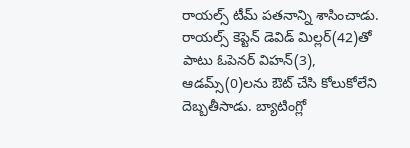రాయల్స్ టీమ్ పతనాన్ని శాసించాడు. రాయల్స్ కెప్టెన్ డెవిడ్ మిల్లర్(42)తో పాటు ఓపెనర్ విహన్(3), ఆడమ్స్(0)లను ఔట్ చేసి కోలుకోలేని దెబ్బతీసాడు. బ్యాటింగ్లో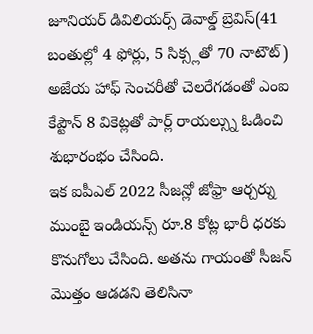జూనియర్ డివిలియర్స్ డెవాల్డ్ బ్రెవిస్(41 బంతుల్లో 4 ఫోర్లు, 5 సిక్స్లతో 70 నాటౌట్) అజేయ హాఫ్ సెంచరీతో చెలరేగడంతో ఎంఐ కేప్టౌన్ 8 వికెట్లతో పార్ల్ రాయల్స్ను ఓడించి శుభారంభం చేసింది.
ఇక ఐపీఎల్ 2022 సీజన్లో జోఫ్రా ఆర్చర్ను ముంబై ఇండియన్స్ రూ.8 కోట్ల భారీ ధరకు కొనుగోలు చేసింది. అతను గాయంతో సీజన్ మొత్తం ఆడడని తెలిసినా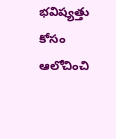భవిష్యత్తు కోసం ఆలోచించి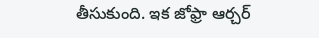తీసుకుంది. ఇక జోఫ్రా ఆర్చర్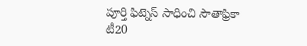పూర్తి ఫిట్నెస్ సాధించి సౌతాఫ్రికా టీ20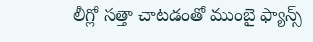లీగ్లో సత్తా చాటడంతో ముంబై ఫ్యాన్స్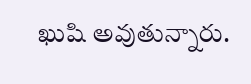ఖుషి అవుతున్నారు.